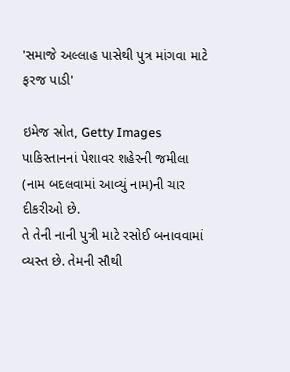'સમાજે અલ્લાહ પાસેથી પુત્ર માંગવા માટે ફરજ પાડી'

ઇમેજ સ્રોત, Getty Images
પાકિસ્તાનનાં પેશાવર શહેરની જમીલા (નામ બદલવામાં આવ્યું નામ)ની ચાર દીકરીઓ છે.
તે તેની નાની પુત્રી માટે રસોઈ બનાવવામાં વ્યસ્ત છે. તેમની સૌથી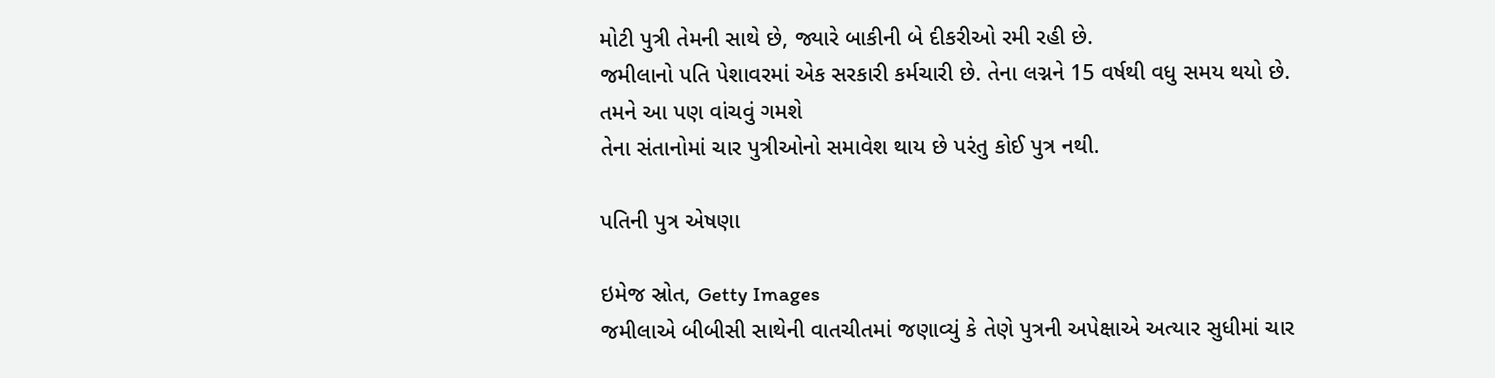મોટી પુત્રી તેમની સાથે છે, જ્યારે બાકીની બે દીકરીઓ રમી રહી છે.
જમીલાનો પતિ પેશાવરમાં એક સરકારી કર્મચારી છે. તેના લગ્નને 15 વર્ષથી વધુ સમય થયો છે.
તમને આ પણ વાંચવું ગમશે
તેના સંતાનોમાં ચાર પુત્રીઓનો સમાવેશ થાય છે પરંતુ કોઈ પુત્ર નથી.

પતિની પુત્ર એષણા

ઇમેજ સ્રોત, Getty Images
જમીલાએ બીબીસી સાથેની વાતચીતમાં જણાવ્યું કે તેણે પુત્રની અપેક્ષાએ અત્યાર સુધીમાં ચાર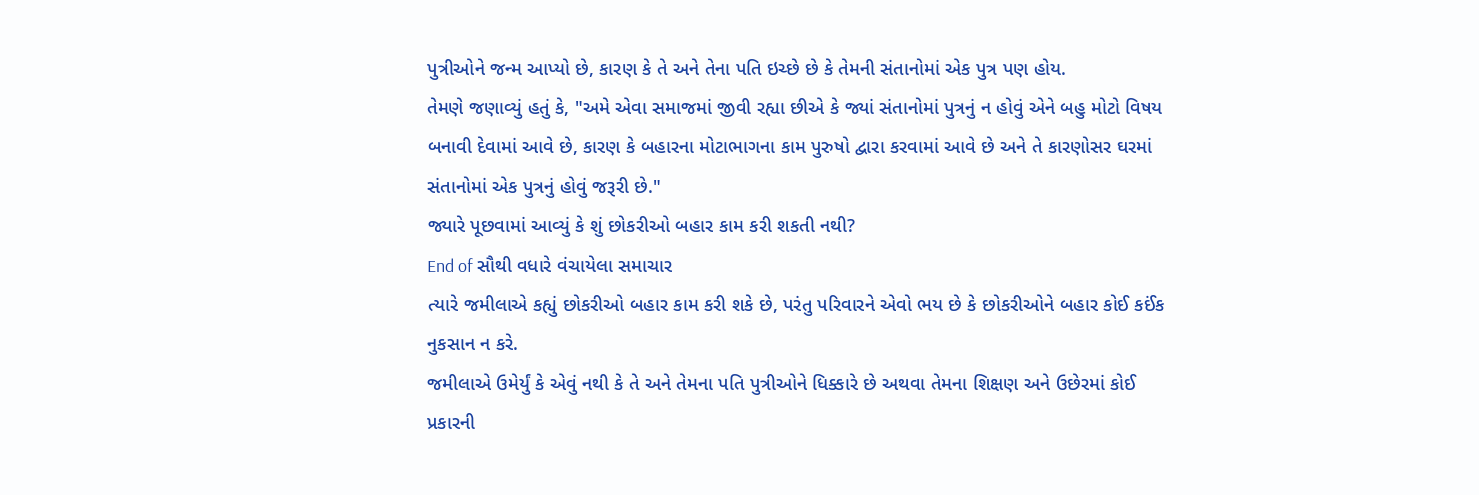પુત્રીઓને જન્મ આપ્યો છે, કારણ કે તે અને તેના પતિ ઇચ્છે છે કે તેમની સંતાનોમાં એક પુત્ર પણ હોય.
તેમણે જણાવ્યું હતું કે, "અમે એવા સમાજમાં જીવી રહ્યા છીએ કે જ્યાં સંતાનોમાં પુત્રનું ન હોવું એને બહુ મોટો વિષય બનાવી દેવામાં આવે છે, કારણ કે બહારના મોટાભાગના કામ પુરુષો દ્વારા કરવામાં આવે છે અને તે કારણોસર ઘરમાં સંતાનોમાં એક પુત્રનું હોવું જરૂરી છે."
જ્યારે પૂછવામાં આવ્યું કે શું છોકરીઓ બહાર કામ કરી શકતી નથી?
End of સૌથી વધારે વંચાયેલા સમાચાર
ત્યારે જમીલાએ કહ્યું છોકરીઓ બહાર કામ કરી શકે છે, પરંતુ પરિવારને એવો ભય છે કે છોકરીઓને બહાર કોઈ કઈંક નુકસાન ન કરે.
જમીલાએ ઉમેર્યું કે એવું નથી કે તે અને તેમના પતિ પુત્રીઓને ધિક્કારે છે અથવા તેમના શિક્ષણ અને ઉછેરમાં કોઈ પ્રકારની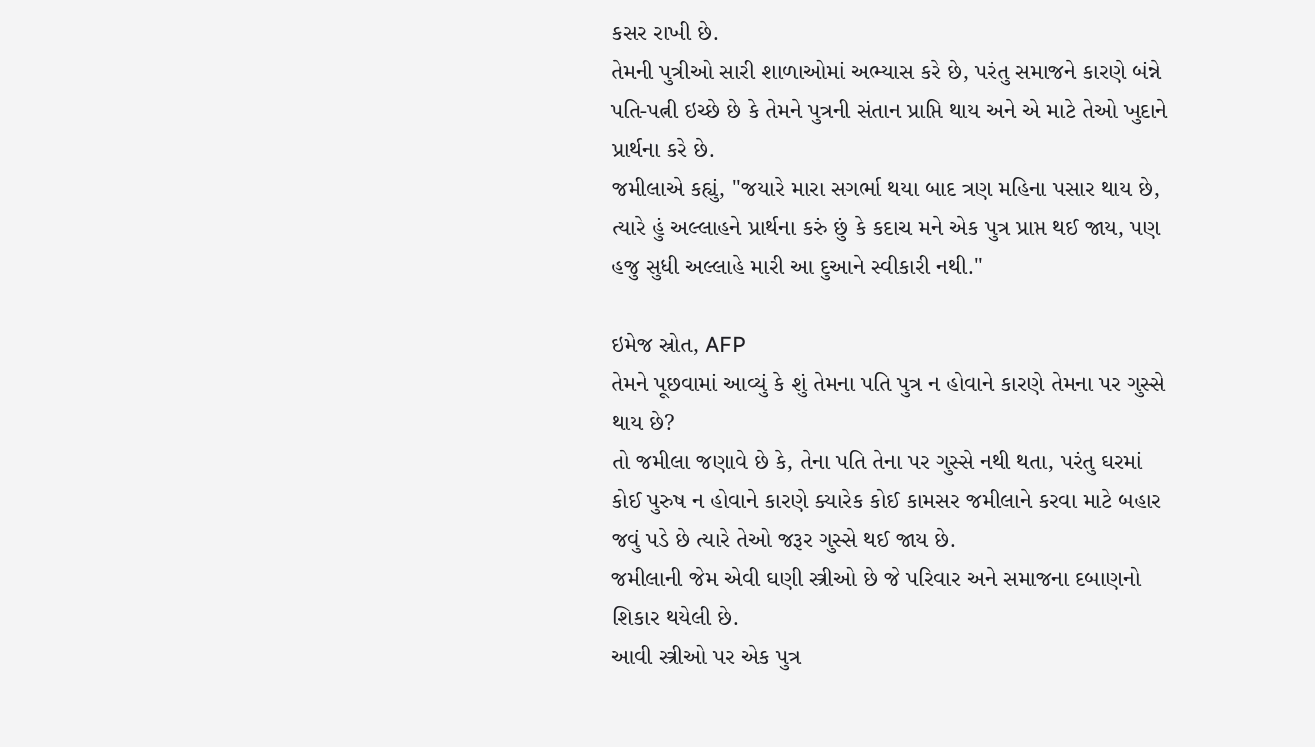કસર રાખી છે.
તેમની પુત્રીઓ સારી શાળાઓમાં અભ્યાસ કરે છે, પરંતુ સમાજને કારણે બંન્ને પતિ-પત્ની ઇચ્છે છે કે તેમને પુત્રની સંતાન પ્રાપ્તિ થાય અને એ માટે તેઓ ખુદાને પ્રાર્થના કરે છે.
જમીલાએ કહ્યું, "જયારે મારા સગર્ભા થયા બાદ ત્રણ મહિના પસાર થાય છે, ત્યારે હું અલ્લાહને પ્રાર્થના કરું છું કે કદાચ મને એક પુત્ર પ્રાપ્ત થઈ જાય, પણ હજુ સુધી અલ્લાહે મારી આ દુઆને સ્વીકારી નથી."

ઇમેજ સ્રોત, AFP
તેમને પૂછવામાં આવ્યું કે શું તેમના પતિ પુત્ર ન હોવાને કારણે તેમના પર ગુસ્સે થાય છે?
તો જમીલા જણાવે છે કે, તેના પતિ તેના પર ગુસ્સે નથી થતા, પરંતુ ઘરમાં કોઈ પુરુષ ન હોવાને કારણે ક્યારેક કોઈ કામસર જમીલાને કરવા માટે બહાર જવું પડે છે ત્યારે તેઓ જરૂર ગુસ્સે થઈ જાય છે.
જમીલાની જેમ એવી ઘણી સ્ત્રીઓ છે જે પરિવાર અને સમાજના દબાણનો શિકાર થયેલી છે.
આવી સ્ત્રીઓ પર એક પુત્ર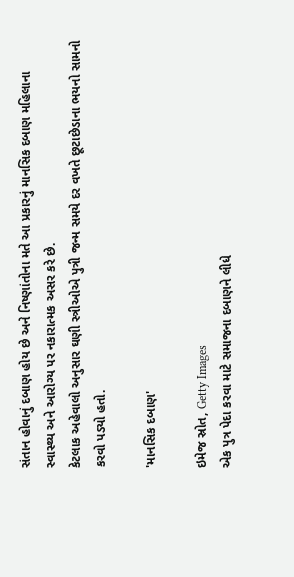સંતાન હોવાનું દબાણ હોય છે અને નિષ્ણાંતોના મતે આ પ્રકારનું માનસિક દબાણ મહિલાના સ્વાસ્થ્ય અને આરોગ્ય પર નકારાત્મક અસર કરે છે.
કેટલાક અહેવાલો અનુસાર ઘણી સ્ત્રીઓએ પુત્રી જન્મ સમયે દર વખતે છૂટાછેડાના ભયનો સામનો કરવો પડ્યો હતો.

'માનસિક દબાણ'

ઇમેજ સ્રોત, Getty Images
એક પુત્ર પેદા કરવા માટે સમાજના દબાણને લીધે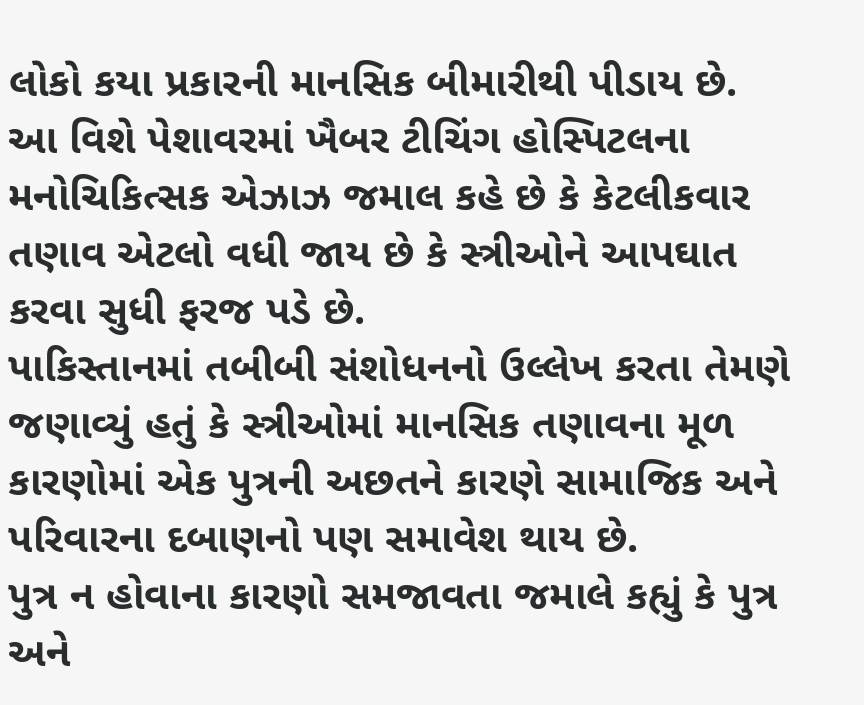લોકો કયા પ્રકારની માનસિક બીમારીથી પીડાય છે.
આ વિશે પેશાવરમાં ખૈબર ટીચિંગ હોસ્પિટલના મનોચિકિત્સક એઝાઝ જમાલ કહે છે કે કેટલીકવાર તણાવ એટલો વધી જાય છે કે સ્ત્રીઓને આપઘાત કરવા સુધી ફરજ પડે છે.
પાકિસ્તાનમાં તબીબી સંશોધનનો ઉલ્લેખ કરતા તેમણે જણાવ્યું હતું કે સ્ત્રીઓમાં માનસિક તણાવના મૂળ કારણોમાં એક પુત્રની અછતને કારણે સામાજિક અને પરિવારના દબાણનો પણ સમાવેશ થાય છે.
પુત્ર ન હોવાના કારણો સમજાવતા જમાલે કહ્યું કે પુત્ર અને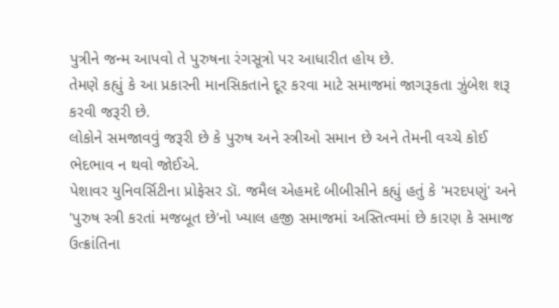પુત્રીને જન્મ આપવો તે પુરુષના રંગસૂત્રો પર આધારીત હોય છે.
તેમણે કહ્યું કે આ પ્રકારની માનસિકતાને દૂર કરવા માટે સમાજમાં જાગરૂકતા ઝુંબેશ શરૂ કરવી જરૂરી છે.
લોકોને સમજાવવું જરૂરી છે કે પુરુષ અને સ્ત્રીઓ સમાન છે અને તેમની વચ્ચે કોઈ ભેદભાવ ન થવો જોઈએ.
પેશાવર યુનિવર્સિટીના પ્રોફેસર ડૉ. જમૈલ એહમદે બીબીસીને કહ્યું હતું કે 'મરદપણું' અને 'પુરુષ સ્ત્રી કરતાં મજબૂત છે'નો ખ્યાલ હજી સમાજમાં અસ્તિત્વમાં છે કારણ કે સમાજ ઉત્ક્રાંતિના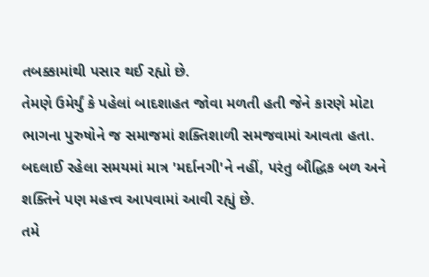તબક્કામાંથી પસાર થઈ રહ્યો છે.
તેમણે ઉમેર્યું કે પહેલાં બાદશાહત જોવા મળતી હતી જેને કારણે મોટા ભાગના પુરુષોને જ સમાજમાં શક્તિશાળી સમજવામાં આવતા હતા.
બદલાઈ રહેલા સમયમાં માત્ર 'મર્દાનગી'ને નહીં, પરંતુ બૌદ્ધિક બળ અને શક્તિને પણ મહત્ત્વ આપવામાં આવી રહ્યું છે.
તમે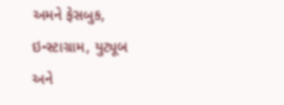અમને ફેસબુક, ઇન્સ્ટાગ્રામ, યુટ્યૂબ અને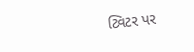ટ્વિટર પર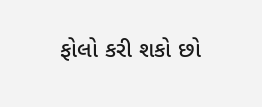ફોલો કરી શકો છો